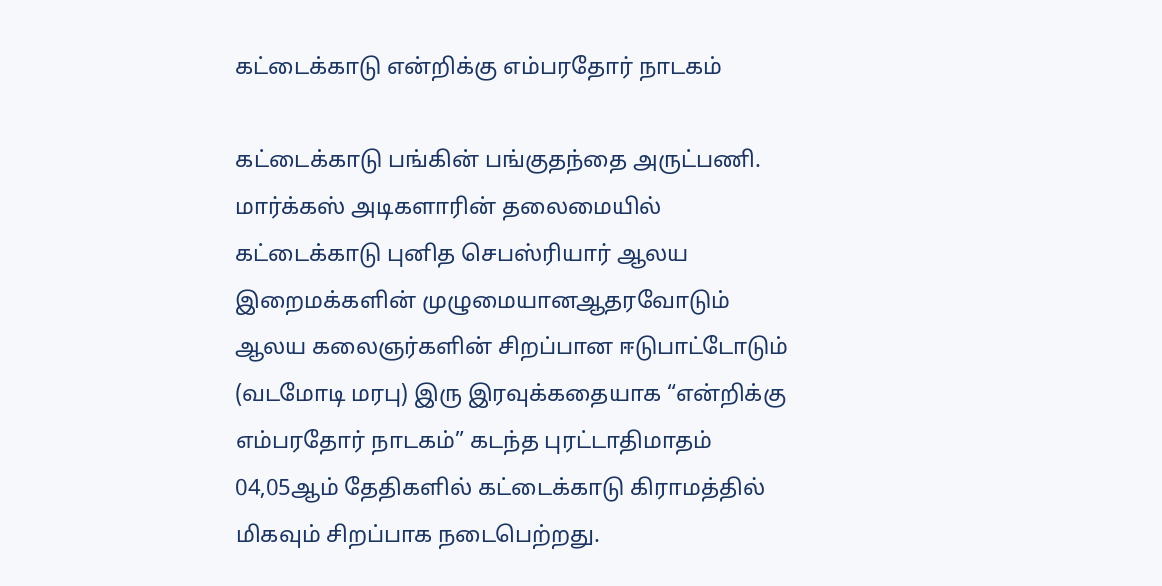கட்டைக்காடு என்றிக்கு எம்பரதோர் நாடகம்

கட்டைக்காடு பங்கின் பங்குதந்தை அருட்பணி. மார்க்கஸ் அடிகளாரின் தலைமையில் கட்டைக்காடு புனித செபஸ்ரியார் ஆலய இறைமக்களின் முழுமையானஆதரவோடும் ஆலய கலைஞர்களின் சிறப்பான ஈடுபாட்டோடும் (வடமோடி மரபு) இரு இரவுக்கதையாக “என்றிக்கு எம்பரதோர் நாடகம்” கடந்த புரட்டாதிமாதம் 04,05ஆம் தேதிகளில் கட்டைக்காடு கிராமத்தில் மிகவும் சிறப்பாக நடைபெற்றது.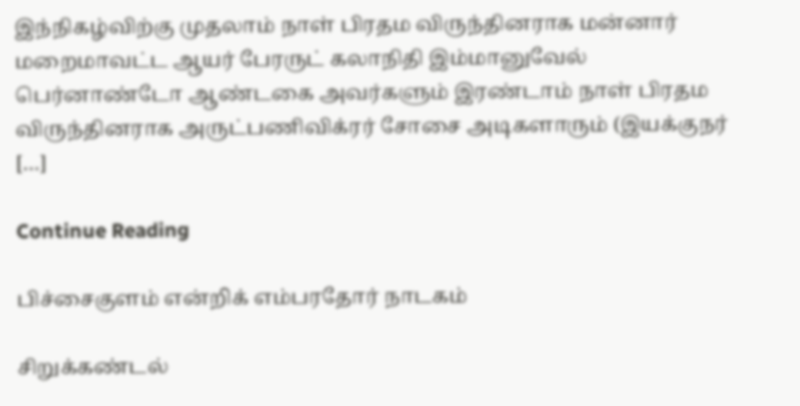இந்நிகழ்விற்கு முதலாம் நாள் பிரதம விருந்தினராக மன்னார் மறைமாவட்ட ஆயர் பேரருட் கலாநிதி இம்மானுவேல் பெர்னாண்டோ ஆண்டகை அவர்களும் இரண்டாம் நாள் பிரதம விருந்தினராக அருட்பணிவிக்ரர் சோசை அடிகளாரும் (இயக்குநர் […]

Continue Reading

பிச்சைகுளம் என்றிக் எம்பரதோர் நாடகம்

சிறுக்கண்டல்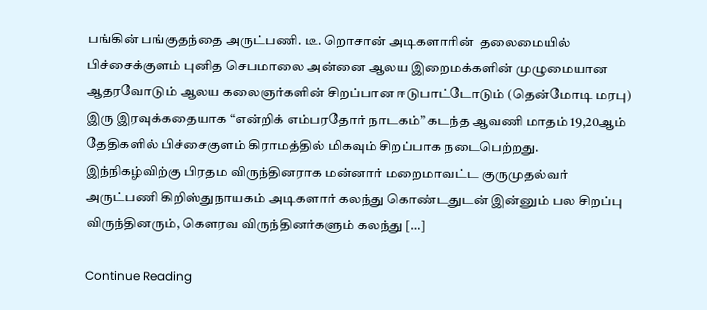பங்கின் பங்குதந்தை அருட்பணி. டீ. றொசான் அடிகளாரின்  தலைமையில் பிச்சைக்குளம் புனித செபமாலை அன்னை ஆலய இறைமக்களின் முழுமையான ஆதரவோடும் ஆலய கலைஞர்களின் சிறப்பான ஈடுபாட்டோடும் (தென்மோடி மரபு) இரு இரவுக்கதையாக “என்றிக் எம்பரதோர் நாடகம்” கடந்த ஆவணி மாதம் 19,20ஆம் தேதிகளில் பிச்சைகுளம் கிராமத்தில் மிகவும் சிறப்பாக நடைபெற்றது. இந்நிகழ்விற்கு பிரதம விருந்தினராக மன்னார் மறைமாவட்ட குருமுதல்வர் அருட்பணி கிறிஸ்துநாயகம் அடிகளார் கலந்து கொண்டதுடன் இன்னும் பல சிறப்பு விருந்தினரும், கௌரவ விருந்தினர்களும் கலந்து […]

Continue Reading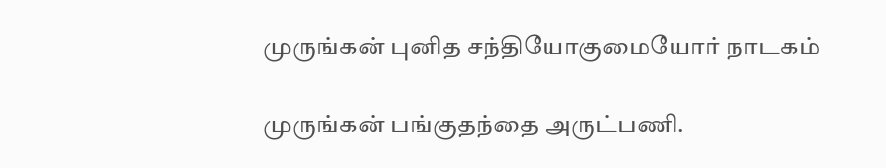முருங்கன் புனித சந்தியோகுமையோர் நாடகம்

முருங்கன் பங்குதந்தை அருட்பணி.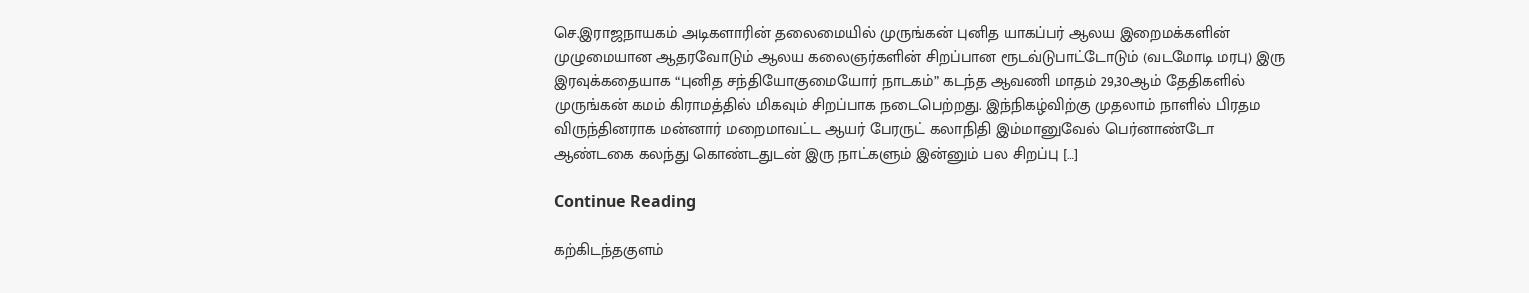செ.இராஜநாயகம் அடிகளாரின் தலைமையில் முருங்கன் புனித யாகப்பர் ஆலய இறைமக்களின் முழுமையான ஆதரவோடும் ஆலய கலைஞர்களின் சிறப்பான ரூடவ்டுபாட்டோடும் (வடமோடி மரபு) இரு இரவுக்கதையாக “புனித சந்தியோகுமையோர் நாடகம்” கடந்த ஆவணி மாதம் 29,30ஆம் தேதிகளில் முருங்கன் கமம் கிராமத்தில் மிகவும் சிறப்பாக நடைபெற்றது. இந்நிகழ்விற்கு முதலாம் நாளில் பிரதம விருந்தினராக மன்னார் மறைமாவட்ட ஆயர் பேரருட் கலாநிதி இம்மானுவேல் பெர்னாண்டோ ஆண்டகை கலந்து கொண்டதுடன் இரு நாட்களும் இன்னும் பல சிறப்பு […]

Continue Reading

கற்கிடந்தகுளம்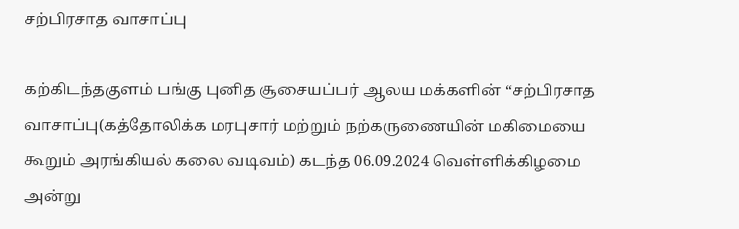சற்பிரசாத வாசாப்பு

கற்கிடந்தகுளம் பங்கு புனித சூசையப்பர் ஆலய மக்களின் “சற்பிரசாத வாசாப்பு(கத்தோலிக்க மரபுசார் மற்றும் நற்கருணையின் மகிமையை கூறும் அரங்கியல் கலை வடிவம்) கடந்த 06.09.2024 வெள்ளிக்கிழமை அன்று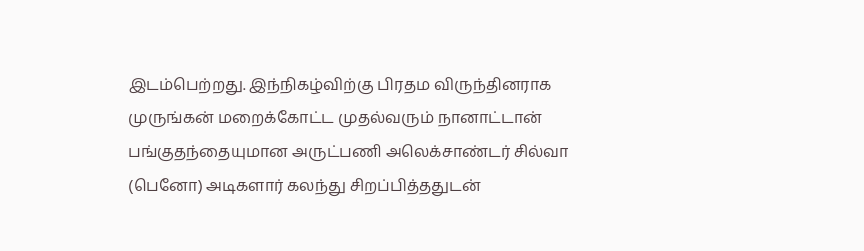இடம்பெற்றது. இந்நிகழ்விற்கு பிரதம விருந்தினராக முருங்கன் மறைக்கோட்ட முதல்வரும் நானாட்டான் பங்குதந்தையுமான அருட்பணி அலெக்சாண்டர் சில்வா (பெனோ) அடிகளார் கலந்து சிறப்பித்ததுடன்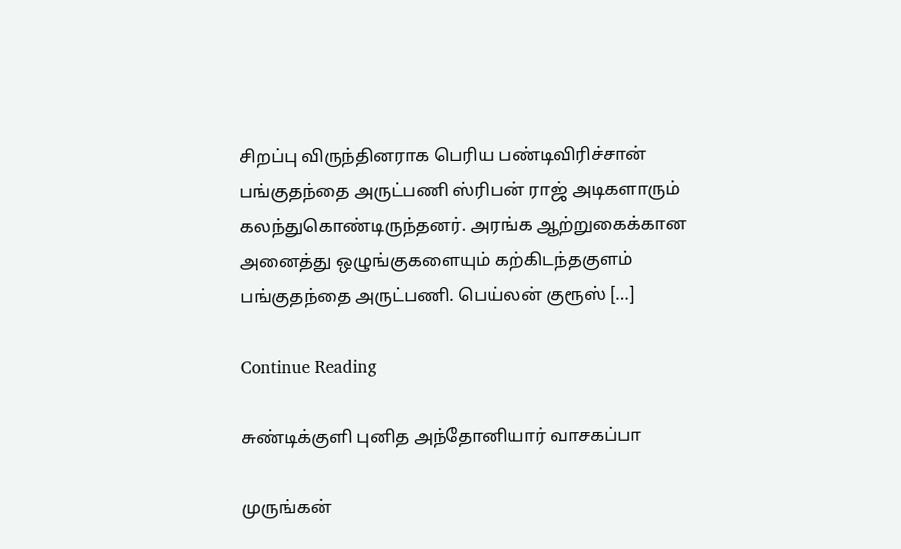சிறப்பு விருந்தினராக பெரிய பண்டிவிரிச்சான் பங்குதந்தை அருட்பணி ஸ்ரிபன் ராஜ் அடிகளாரும் கலந்துகொண்டிருந்தனர். அரங்க ஆற்றுகைக்கான அனைத்து ஒழுங்குகளையும் கற்கிடந்தகுளம் பங்குதந்தை அருட்பணி. பெய்லன் குரூஸ் […]

Continue Reading

சுண்டிக்குளி புனித அந்தோனியார் வாசகப்பா

முருங்கன்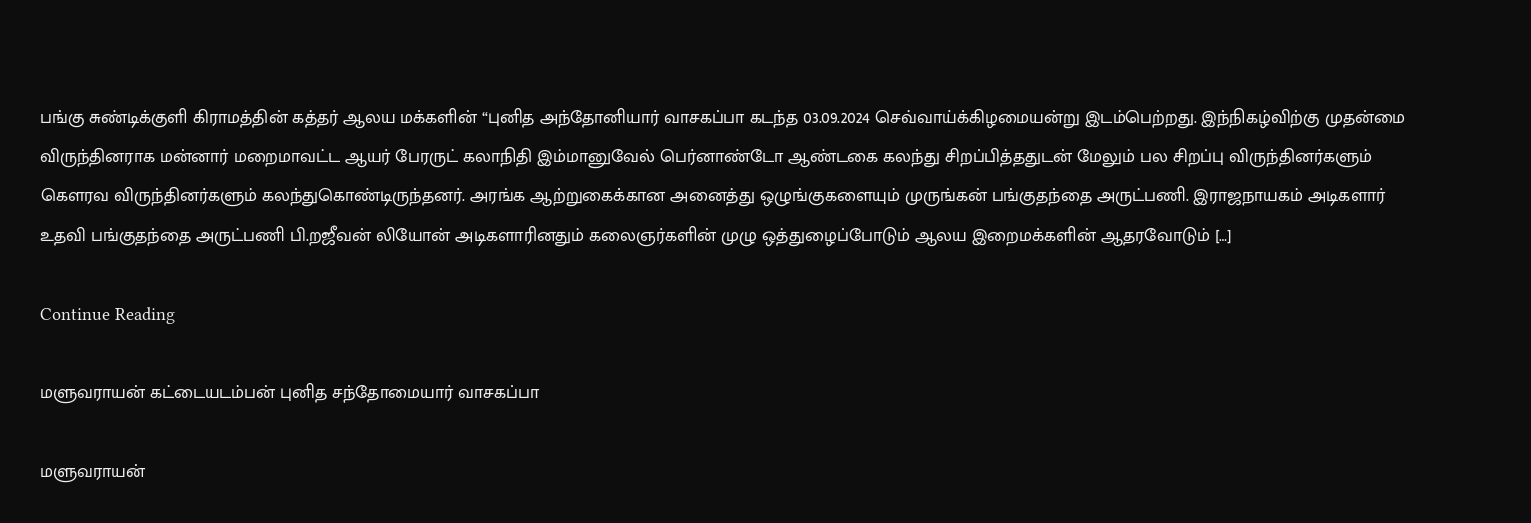பங்கு சுண்டிக்குளி கிராமத்தின் கத்தர் ஆலய மக்களின் “புனித அந்தோனியார் வாசகப்பா கடந்த 03.09.2024 செவ்வாய்க்கிழமையன்று இடம்பெற்றது. இந்நிகழ்விற்கு முதன்மை விருந்தினராக மன்னார் மறைமாவட்ட ஆயர் பேரருட் கலாநிதி இம்மானுவேல் பெர்னாண்டோ ஆண்டகை கலந்து சிறப்பித்ததுடன் மேலும் பல சிறப்பு விருந்தினர்களும் கௌரவ விருந்தினர்களும் கலந்துகொண்டிருந்தனர். அரங்க ஆற்றுகைக்கான அனைத்து ஒழுங்குகளையும் முருங்கன் பங்குதந்தை அருட்பணி. இராஜநாயகம் அடிகளார் உதவி பங்குதந்தை அருட்பணி பி.றஜீவன் லியோன் அடிகளாரினதும் கலைஞர்களின் முழு ஒத்துழைப்போடும் ஆலய இறைமக்களின் ஆதரவோடும் […]

Continue Reading

மளுவராயன் கட்டையடம்பன் புனித சந்தோமையார் வாசகப்பா

மளுவராயன்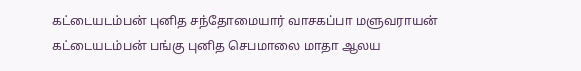கட்டையடம்பன் புனித சந்தோமையார் வாசகப்பா மளுவராயன் கட்டையடம்பன் பங்கு புனித செபமாலை மாதா ஆலய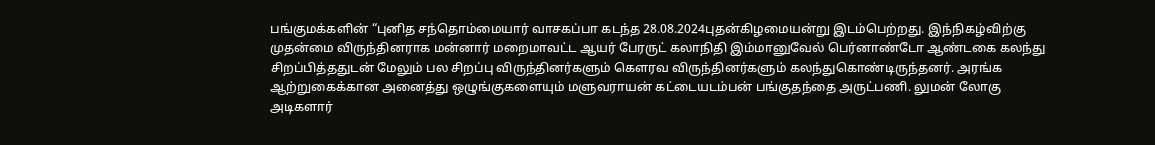பங்குமக்களின் “புனித சந்தொம்மையார் வாசகப்பா கடந்த 28.08.2024புதன்கிழமையன்று இடம்பெற்றது. இந்நிகழ்விற்கு முதன்மை விருந்தினராக மன்னார் மறைமாவட்ட ஆயர் பேரருட் கலாநிதி இம்மானுவேல் பெர்னாண்டோ ஆண்டகை கலந்து சிறப்பித்ததுடன் மேலும் பல சிறப்பு விருந்தினர்களும் கௌரவ விருந்தினர்களும் கலந்துகொண்டிருந்தனர். அரங்க ஆற்றுகைக்கான அனைத்து ஒழுங்குகளையும் மளுவராயன் கட்டையடம்பன் பங்குதந்தை அருட்பணி. லுமன் லோகு அடிகளார்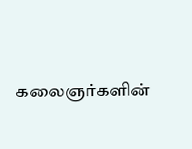கலைஞர்களின்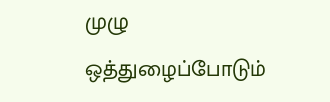முழு ஒத்துழைப்போடும்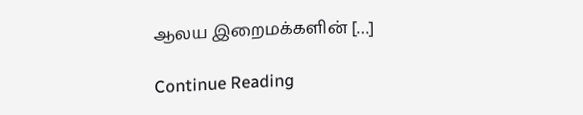ஆலய இறைமக்களின் […]

Continue Reading